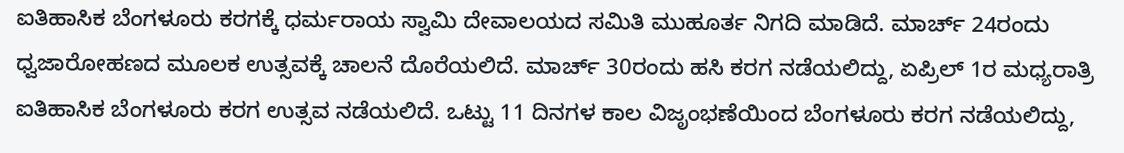ಐತಿಹಾಸಿಕ ಬೆಂಗಳೂರು ಕರಗಕ್ಕೆ ಧರ್ಮರಾಯ ಸ್ವಾಮಿ ದೇವಾಲಯದ ಸಮಿತಿ ಮುಹೂರ್ತ ನಿಗದಿ ಮಾಡಿದೆ. ಮಾರ್ಚ್ 24ರಂದು ಧ್ವಜಾರೋಹಣದ ಮೂಲಕ ಉತ್ಸವಕ್ಕೆ ಚಾಲನೆ ದೊರೆಯಲಿದೆ. ಮಾರ್ಚ್ 30ರಂದು ಹಸಿ ಕರಗ ನಡೆಯಲಿದ್ದು, ಏಪ್ರಿಲ್ 1ರ ಮಧ್ಯರಾತ್ರಿ ಐತಿಹಾಸಿಕ ಬೆಂಗಳೂರು ಕರಗ ಉತ್ಸವ ನಡೆಯಲಿದೆ. ಒಟ್ಟು 11 ದಿನಗಳ ಕಾಲ ವಿಜೃಂಭಣೆಯಿಂದ ಬೆಂಗಳೂರು ಕರಗ ನಡೆಯಲಿದ್ದು,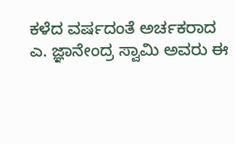ಕಳೆದ ವರ್ಷದಂತೆ ಅರ್ಚಕರಾದ ಎ. ಜ್ಞಾನೇಂದ್ರ ಸ್ವಾಮಿ ಅವರು ಈ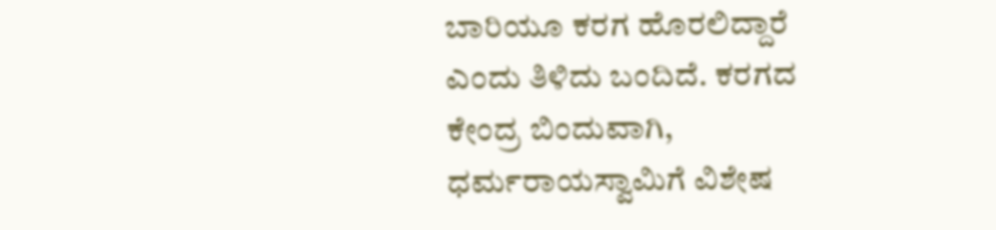ಬಾರಿಯೂ ಕರಗ ಹೊರಲಿದ್ದಾರೆ ಎಂದು ತಿಳಿದು ಬಂದಿದೆ. ಕರಗದ ಕೇಂದ್ರ ಬಿಂದುವಾಗಿ, ಧರ್ಮರಾಯಸ್ವಾಮಿಗೆ ವಿಶೇಷ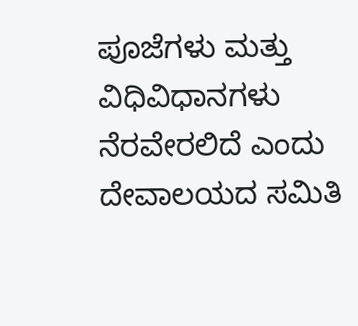ಪೂಜೆಗಳು ಮತ್ತು ವಿಧಿವಿಧಾನಗಳು ನೆರವೇರಲಿದೆ ಎಂದು ದೇವಾಲಯದ ಸಮಿತಿ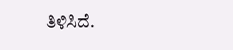ತಿಳಿಸಿದೆ.